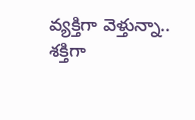వ్యక్తిగా వెళ్తున్నా.. శక్తిగా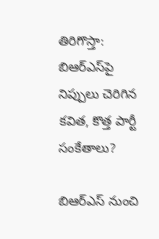తిరిగొస్తా: బిఆర్ఎస్‌పై నిప్పులు చెరిగిన కవిత, కొత్త పార్టీ సంకేతాలు?

బిఆర్ఎస్ నుంచి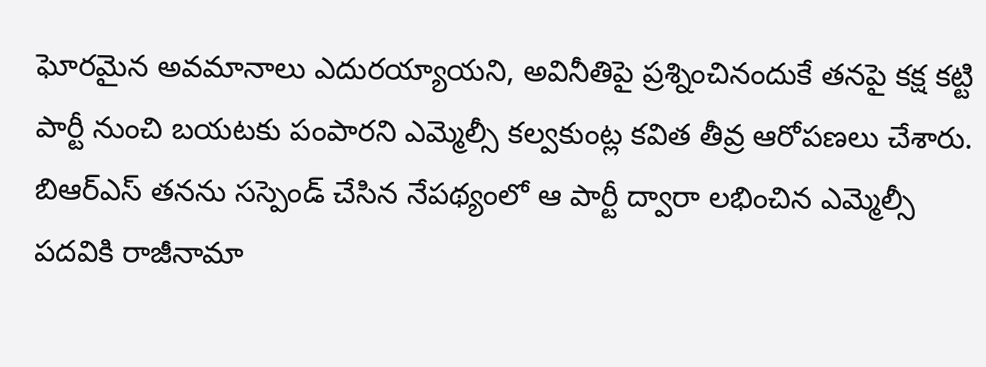ఘోరమైన అవమానాలు ఎదురయ్యాయని, అవినీతిపై ప్రశ్నించినందుకే తనపై కక్ష కట్టి పార్టీ నుంచి బయటకు పంపారని ఎమ్మెల్సీ కల్వకుంట్ల కవిత తీవ్ర ఆరోపణలు చేశారు. బిఆర్ఎస్ తనను సస్పెండ్ చేసిన నేపథ్యంలో ఆ పార్టీ ద్వారా లభించిన ఎమ్మెల్సీ పదవికి రాజీనామా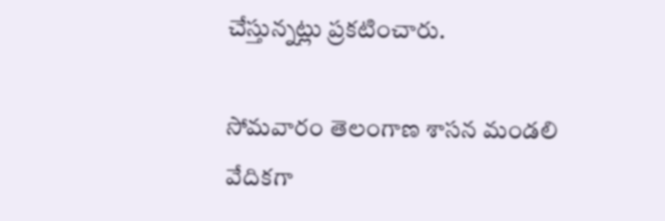చేస్తున్నట్లు ప్రకటించారు.

సోమవారం తెలంగాణ శాసన మండలి వేదికగా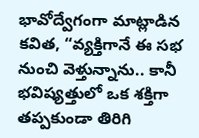భావోద్వేగంగా మాట్లాడిన కవిత, “వ్యక్తిగానే ఈ సభ నుంచి వెళ్తున్నాను.. కానీ భవిష్యత్తులో ఒక శక్తిగా తప్పకుండా తిరిగి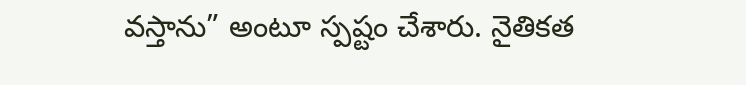వస్తాను” అంటూ స్పష్టం చేశారు. నైతికత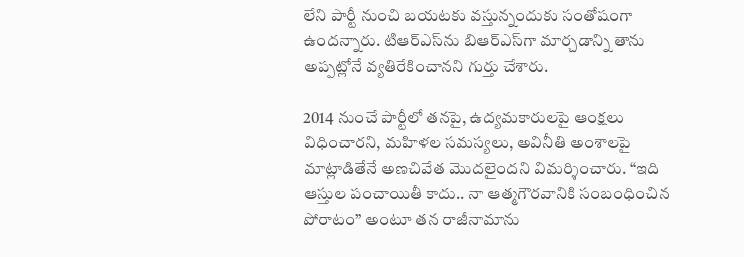లేని పార్టీ నుంచి బయటకు వస్తున్నందుకు సంతోషంగా ఉందన్నారు. టిఆర్ఎస్‌ను బిఆర్ఎస్‌గా మార్చడాన్ని తాను అప్పట్లోనే వ్యతిరేకించానని గుర్తు చేశారు.

2014 నుంచే పార్టీలో తనపై, ఉద్యమకారులపై ఆంక్షలు విధించారని, మహిళల సమస్యలు, అవినీతి అంశాలపై మాట్లాడితేనే అణచివేత మొదలైందని విమర్శించారు. “ఇది ఆస్తుల పంచాయితీ కాదు.. నా ఆత్మగౌరవానికి సంబంధించిన పోరాటం” అంటూ తన రాజీనామాను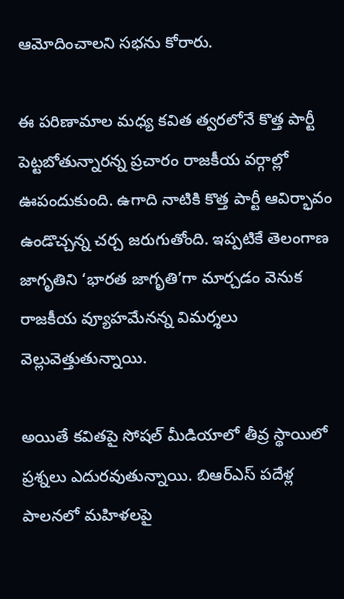ఆమోదించాలని సభను కోరారు.

ఈ పరిణామాల మధ్య కవిత త్వరలోనే కొత్త పార్టీ పెట్టబోతున్నారన్న ప్రచారం రాజకీయ వర్గాల్లో ఊపందుకుంది. ఉగాది నాటికి కొత్త పార్టీ ఆవిర్భావం ఉండొచ్చన్న చర్చ జరుగుతోంది. ఇప్పటికే తెలంగాణ జాగృతిని ‘భారత జాగృతి’గా మార్చడం వెనుక రాజకీయ వ్యూహమేనన్న విమర్శలు వెల్లువెత్తుతున్నాయి.

అయితే కవితపై సోషల్ మీడియాలో తీవ్ర స్థాయిలో ప్రశ్నలు ఎదురవుతున్నాయి. బిఆర్ఎస్ పదేళ్ల పాలనలో మహిళలపై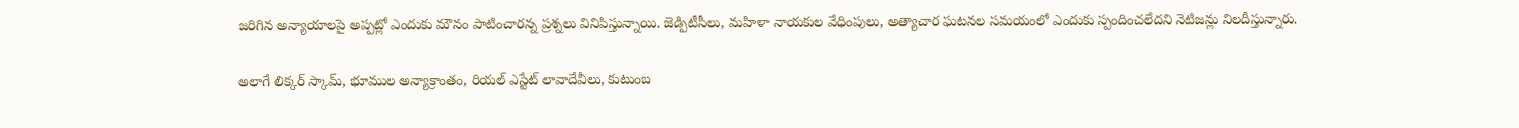జరిగిన అన్యాయాలపై అప్పట్లో ఎందుకు మౌనం పాటించారన్న ప్రశ్నలు వినిపిస్తున్నాయి. జెడ్పిటీసీలు, మహిళా నాయకుల వేధింపులు, అత్యాచార ఘటనల సమయంలో ఎందుకు స్పందించలేదని నెటిజన్లు నిలదీస్తున్నారు.

అలాగే లిక్కర్ స్కామ్, భూముల అన్యాక్రాంతం, రియల్ ఎస్టేట్ లావాదేవీలు, కుటుంబ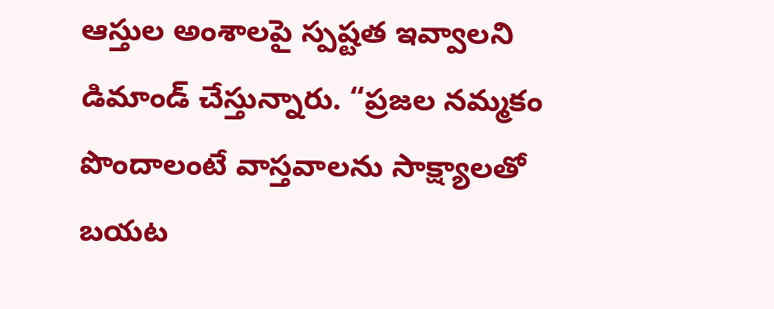ఆస్తుల అంశాలపై స్పష్టత ఇవ్వాలని డిమాండ్ చేస్తున్నారు. “ప్రజల నమ్మకం పొందాలంటే వాస్తవాలను సాక్ష్యాలతో బయట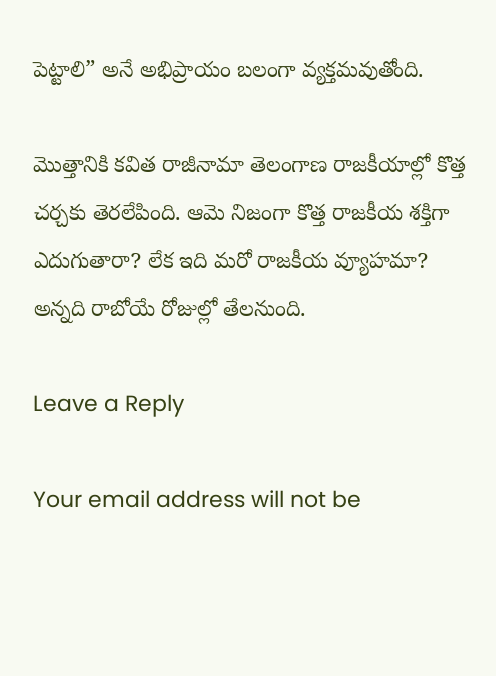పెట్టాలి” అనే అభిప్రాయం బలంగా వ్యక్తమవుతోంది.

మొత్తానికి కవిత రాజీనామా తెలంగాణ రాజకీయాల్లో కొత్త చర్చకు తెరలేపింది. ఆమె నిజంగా కొత్త రాజకీయ శక్తిగా ఎదుగుతారా? లేక ఇది మరో రాజకీయ వ్యూహమా? అన్నది రాబోయే రోజుల్లో తేలనుంది.

Leave a Reply

Your email address will not be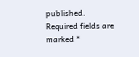published. Required fields are marked *